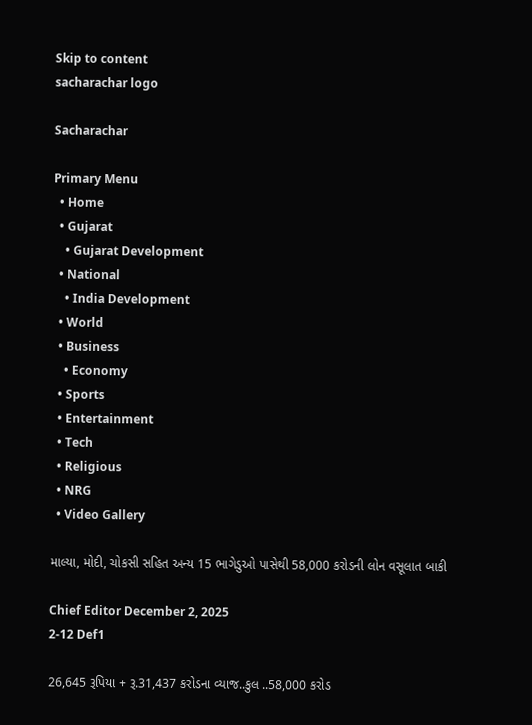Skip to content
sacharachar logo

Sacharachar

Primary Menu
  • Home
  • Gujarat
    • Gujarat Development
  • National
    • India Development
  • World
  • Business
    • Economy
  • Sports
  • Entertainment
  • Tech
  • Religious
  • NRG
  • Video Gallery

માલ્યા, મોદી, ચોકસી સહિત અન્ય 15 ભાગેડુઓ પાસેથી 58,000 કરોડની લોન વસૂલાત બાકી

Chief Editor December 2, 2025
2-12 Def1

26,645 રૂપિયા + રૂ.31,437 કરોડના વ્યાજ..કુલ ..58,000 કરોડ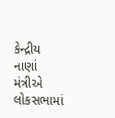કેન્દ્રીય નાણાં મંત્રીએ લોકસભામાં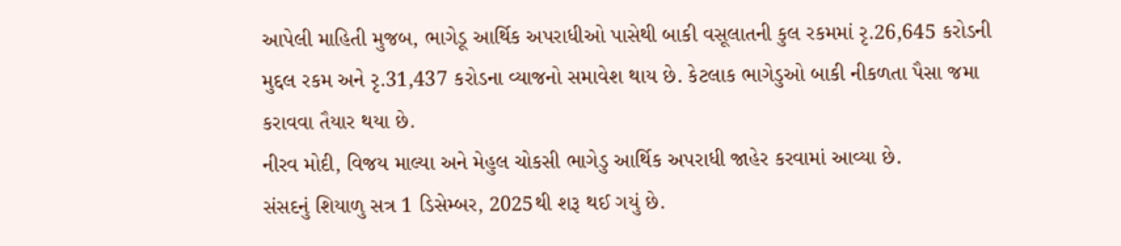આપેલી માહિતી મુજબ, ભાગેડૂ આર્થિક અપરાધીઓ પાસેથી બાકી વસૂલાતની કુલ રકમમાં રૃ.26,645 કરોડની મુદ્દલ રકમ અને રૃ.31,437 કરોડના વ્યાજનો સમાવેશ થાય છે. કેટલાક ભાગેડુઓ બાકી નીકળતા પૈસા જમા કરાવવા તૈયાર થયા છે.
નીરવ મોદી, વિજય માલ્યા અને મેહુલ ચોકસી ભાગેડુ આર્થિક અપરાધી જાહેર કરવામાં આવ્યા છે.
સંસદનું શિયાળુ સત્ર 1 ડિસેમ્બર, 2025થી શરૂ થઈ ગયું છે.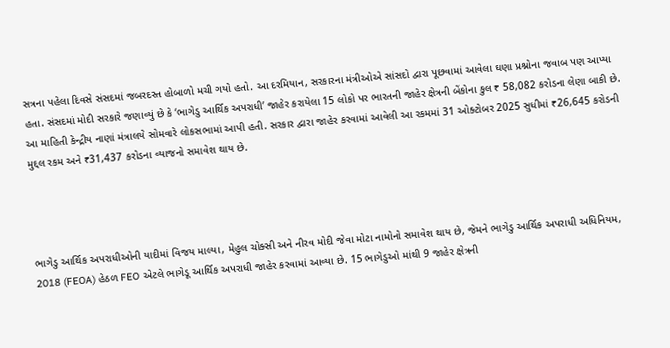સત્રના પહેલા દિવસે સંસદમાં જબરદસ્ત હોબાળો મચી ગયો હતો. આ દરમિયાન, સરકારના મંત્રીઓએ સાંસદો દ્વારા પૂછવામાં આવેલા ઘણા પ્રશ્નોના જવાબ પણ આપ્યા હતા. સંસદમાં મોદી સરકારે જણાવ્યું છે કે ‘ભાગેડુ આર્થિક અપરાધી’ જાહેર કરાયેલા 15 લોકો પર ભારતની જાહેર ક્ષેત્રની બેંકોના કુલ ₹ 58,082 કરોડના લેણા બાકી છે. આ માહિતી કેન્દ્રીય નાણાં મંત્રાલયે સોમવારે લોકસભામાં આપી હતી. સરકાર દ્વારા જાહેર કરવામાં આવેલી આ રકમમાં 31 ઓક્ટોબર 2025 સુધીમાં ₹26,645 કરોડની મુદ્દલ રકમ અને ₹31,437 કરોડના વ્યાજનો સમાવેશ થાય છે.




ભાગેડુ આર્થિક અપરાધીઓની યાદીમાં વિજય માલ્યા, મેહુલ ચોક્સી અને નીરવ મોદી જેવા મોટા નામોનો સમાવેશ થાય છે, જેમને ભાગેડુ આર્થિક અપરાધી અધિનિયમ, 2018 (FEOA) હેઠળ FEO એટલે ભાગેડૂ આર્થિક અપરાધી જાહેર કરવામાં આવ્યા છે. 15 ભાગેડુઓ માંથી 9 જાહેર ક્ષેત્રની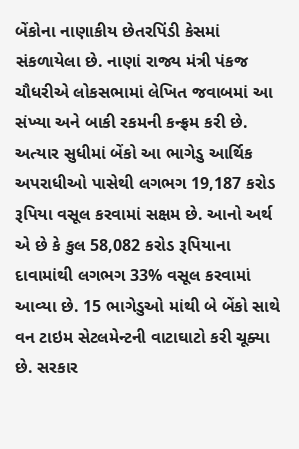બેંકોના નાણાકીય છેતરપિંડી કેસમાં સંકળાયેલા છે. નાણાં રાજ્ય મંત્રી પંકજ ચૌધરીએ લોકસભામાં લેખિત જવાબમાં આ સંખ્યા અને બાકી રકમની કન્ફ્રમ કરી છે.
અત્યાર સુધીમાં બેંકો આ ભાગેડુ આર્થિક અપરાધીઓ પાસેથી લગભગ 19,187 કરોડ રૂપિયા વસૂલ કરવામાં સક્ષમ છે. આનો અર્થ એ છે કે કુલ 58,082 કરોડ રૂપિયાના દાવામાંથી લગભગ 33% વસૂલ કરવામાં આવ્યા છે. 15 ભાગેડુઓ માંથી બે બેંકો સાથે વન ટાઇમ સેટલમેન્ટની વાટાઘાટો કરી ચૂક્યા છે. સરકાર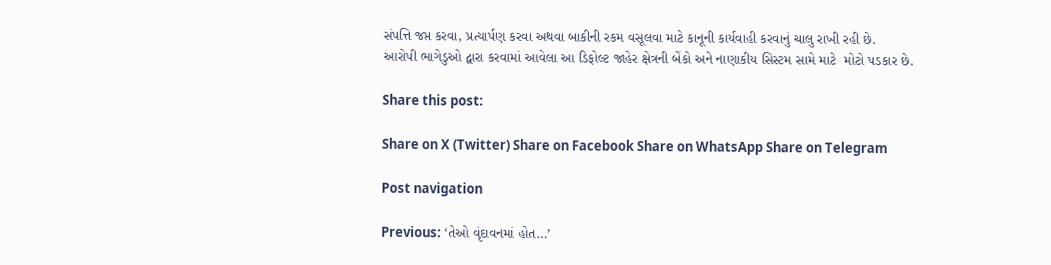સંપત્તિ જપ્ત કરવા, પ્રત્યાર્પણ કરવા અથવા બાકીની રકમ વસૂલવા માટે કાનૂની કાર્યવાહી કરવાનું ચાલુ રાખી રહી છે.
આરોપી ભાગેડુઓ દ્વારા કરવામાં આવેલા આ ડિફોલ્ટ જાહેર ક્ષેત્રની બેંકો અને નાણાકીય સિસ્ટમ સામે માટે  મોટો પડકાર છે.

Share this post:

Share on X (Twitter) Share on Facebook Share on WhatsApp Share on Telegram

Post navigation

Previous: ‘તેઓ વૃંદાવનમાં હોત…’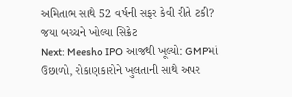અમિતાભ સાથે 52 વર્ષની સફર કેવી રીતે ટકી? જયા બચ્ચને ખોલ્યા સિક્રેટ
Next: Meesho IPO આજથી ખૂલ્યો: GMPમાં ઉછાળો, રોકાણકારોને ખુલતાની સાથે અપર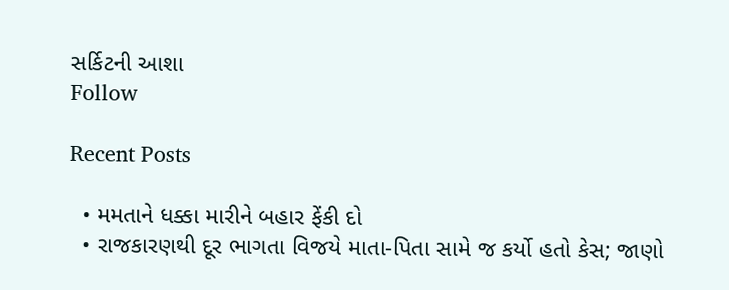સર્કિટની આશા
Follow

Recent Posts

  • મમતાને ધક્કા મારીને બહાર ફેંકી દો
  • રાજકારણથી દૂર ભાગતા વિજયે માતા-પિતા સામે જ કર્યો હતો કેસ; જાણો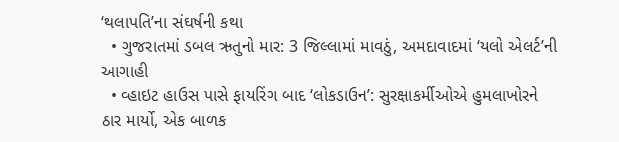‘થલાપતિ’ના સંઘર્ષની કથા
  • ગુજરાતમાં ડબલ ઋતુનો માર: 3 જિલ્લામાં માવઠું, અમદાવાદમાં ‘યલો એલર્ટ’ની આગાહી
  • વ્હાઇટ હાઉસ પાસે ફાયરિંગ બાદ ‘લોકડાઉન’: સુરક્ષાકર્મીઓએ હુમલાખોરને ઠાર માર્યો, એક બાળક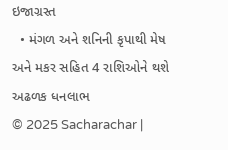ઇજાગ્રસ્ત
  • મંગળ અને શનિની કૃપાથી મેષ અને મકર સહિત 4 રાશિઓને થશે અઢળક ધનલાભ
© 2025 Sacharachar |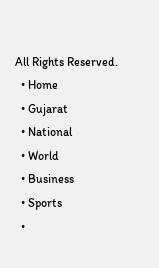All Rights Reserved.
  • Home
  • Gujarat
  • National
  • World
  • Business
  • Sports
  •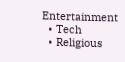Entertainment
  • Tech
  • Religious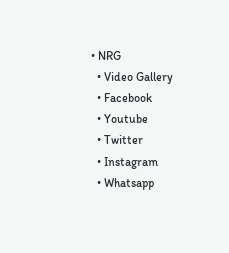• NRG
  • Video Gallery
  • Facebook
  • Youtube
  • Twitter
  • Instagram
  • Whatsapp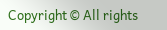Copyright © All rights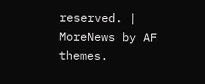reserved. | MoreNews by AF themes.